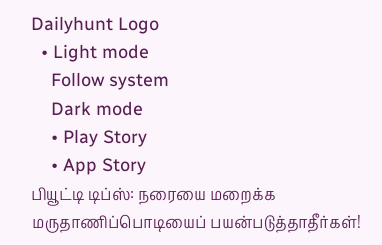Dailyhunt Logo
  • Light mode
    Follow system
    Dark mode
    • Play Story
    • App Story
பியூட்டி டிப்ஸ்: நரையை மறைக்க மருதாணிப்பொடியைப் பயன்படுத்தாதீர்கள்!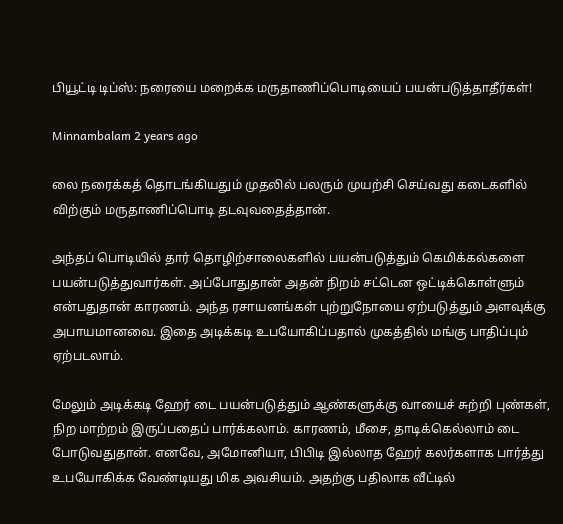பியூட்டி டிப்ஸ்: நரையை மறைக்க மருதாணிப்பொடியைப் பயன்படுத்தாதீர்கள்!

Minnambalam 2 years ago

லை நரைக்கத் தொடங்கியதும் முதலில் பலரும் முயற்சி செய்வது கடைகளில் விற்கும் மருதாணிப்பொடி தடவுவதைத்தான்.

அந்தப் பொடியில் தார் தொழிற்சாலைகளில் பயன்படுத்தும் கெமிக்கல்களை பயன்படுத்துவார்கள். அப்போதுதான் அதன் நிறம் சட்டென ஒட்டிக்கொள்ளும் என்பதுதான் காரணம். அந்த ரசாயனங்கள் புற்றுநோயை ஏற்படுத்தும் அளவுக்கு அபாயமானவை. இதை அடிக்கடி உபயோகிப்பதால் முகத்தில் மங்கு பாதிப்பும் ஏற்படலாம்.

மேலும் அடிக்கடி ஹேர் டை பயன்படுத்தும் ஆண்களுக்கு வாயைச் சுற்றி புண்கள், நிற மாற்றம் இருப்பதைப் பார்க்கலாம். காரணம், மீசை, தாடிக்கெல்லாம் டை போடுவதுதான். எனவே, அமோனியா, பிபிடி இல்லாத ஹேர் கலர்களாக பார்த்து உபயோகிக்க வேண்டியது மிக அவசியம். அதற்கு பதிலாக வீட்டில்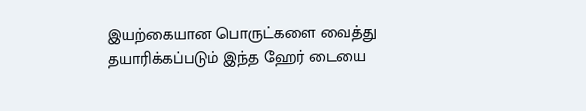இயற்கையான பொருட்களை வைத்து தயாரிக்கப்படும் இந்த ஹேர் டையை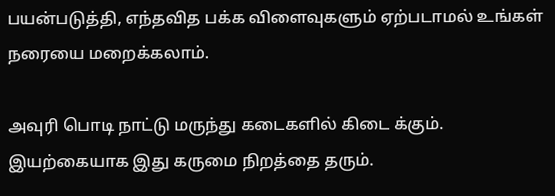பயன்படுத்தி, எந்தவித பக்க விளைவுகளும் ஏற்படாமல் உங்கள் நரையை மறைக்கலாம்.

அவுரி பொடி நாட்டு மருந்து கடைகளில் கிடை க்கும். இயற்கையாக இது கருமை நிறத்தை தரும்.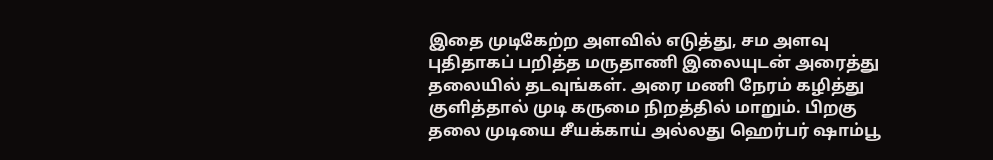இதை முடிகேற்ற அளவில் எடுத்து, சம அளவு புதிதாகப் பறித்த மருதாணி இலையுடன் அரைத்து தலையில் தடவுங்கள். அரை மணி நேரம் கழித்து குளித்தால் முடி கருமை நிறத்தில் மாறும். பிறகு தலை முடியை சீயக்காய் அல்லது ஹெர்பர் ஷாம்பூ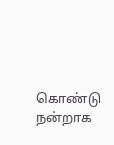கொண்டு நன்றாக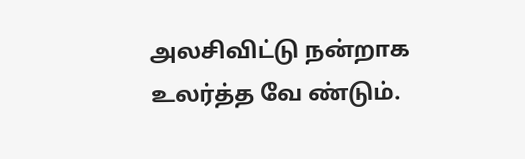அலசிவிட்டு நன்றாக உலர்த்த வே ண்டும்.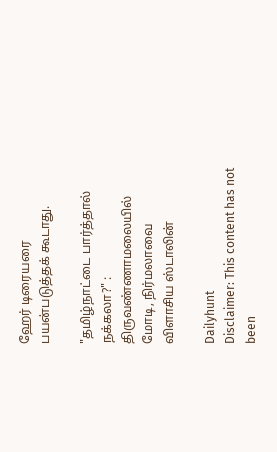ஹேர் டிரையரை பயன்படுத்தக் கூடாது.

"தமிழ்நாட்டை பார்த்தால் நக்கலா?" : திருவண்ணாமலையில் மோடி, நிர்மலாவை விளாசிய ஸ்டாலின்

Dailyhunt
Disclaimer: This content has not been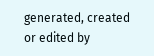generated, created or edited by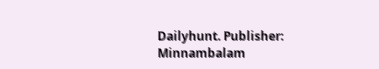Dailyhunt. Publisher: Minnambalam